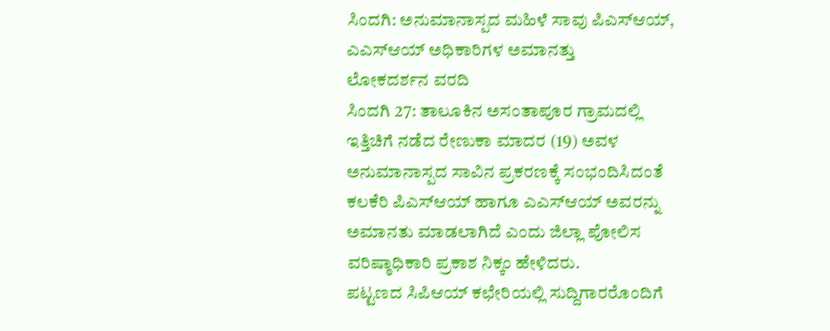ಸಿಂದಗಿ: ಅನುಮಾನಾಸ್ಪದ ಮಹಿಳೆ ಸಾವು ಪಿಎಸ್ಆಯ್, ಎಎಸ್ಆಯ್ ಅಧಿಕಾರಿಗಳ ಅಮಾನತ್ತು
ಲೋಕದರ್ಶನ ವರದಿ
ಸಿಂದಗಿ 27: ತಾಲೂಕಿನ ಅಸಂತಾಪೂರ ಗ್ರಾಮದಲ್ಲಿ ಇತ್ತಿಚಿಗೆ ನಡೆದ ರೇಣುಕಾ ಮಾದರ (19) ಅವಳ ಅನುಮಾನಾಸ್ಪದ ಸಾವಿನ ಪ್ರಕರಣಕ್ಕೆ ಸಂಭಂದಿಸಿದಂತೆ ಕಲಕೆರಿ ಪಿಎಸ್ಆಯ್ ಹಾಗೂ ಎಎಸ್ಆಯ್ ಅವರನ್ನು ಅಮಾನತು ಮಾಡಲಾಗಿದೆ ಎಂದು ಜಿಲ್ಲಾ ಪೋಲಿಸ ವರಿಷ್ಠಾಧಿಕಾರಿ ಪ್ರಕಾಶ ನಿಕ್ಕಂ ಹೇಳಿದರು.
ಪಟ್ಟಣದ ಸಿಪಿಆಯ್ ಕಛೇರಿಯಲ್ಲಿ ಸುದ್ದಿಗಾರರೊಂದಿಗೆ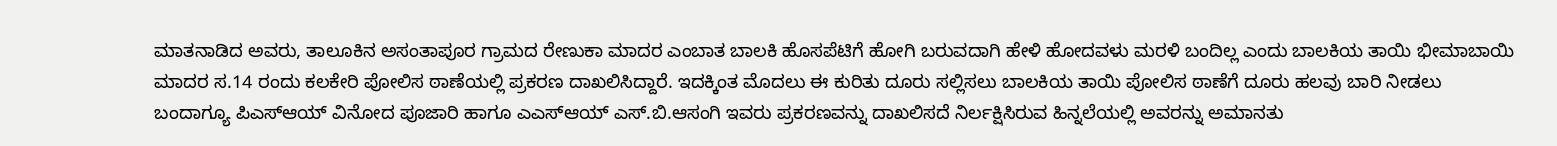ಮಾತನಾಡಿದ ಅವರು, ತಾಲೂಕಿನ ಅಸಂತಾಪೂರ ಗ್ರಾಮದ ರೇಣುಕಾ ಮಾದರ ಎಂಬಾತ ಬಾಲಕಿ ಹೊಸಪೆಟಿಗೆ ಹೋಗಿ ಬರುವದಾಗಿ ಹೇಳಿ ಹೋದವಳು ಮರಳಿ ಬಂದಿಲ್ಲ ಎಂದು ಬಾಲಕಿಯ ತಾಯಿ ಭೀಮಾಬಾಯಿ ಮಾದರ ಸ.14 ರಂದು ಕಲಕೇರಿ ಪೋಲಿಸ ಠಾಣೆಯಲ್ಲಿ ಪ್ರಕರಣ ದಾಖಲಿಸಿದ್ದಾರೆ. ಇದಕ್ಕಿಂತ ಮೊದಲು ಈ ಕುರಿತು ದೂರು ಸಲ್ಲಿಸಲು ಬಾಲಕಿಯ ತಾಯಿ ಪೋಲಿಸ ಠಾಣೆಗೆ ದೂರು ಹಲವು ಬಾರಿ ನೀಡಲು ಬಂದಾಗ್ಯೂ ಪಿಎಸ್ಆಯ್ ವಿನೋದ ಪೂಜಾರಿ ಹಾಗೂ ಎಎಸ್ಆಯ್ ಎಸ್.ಬಿ.ಆಸಂಗಿ ಇವರು ಪ್ರಕರಣವನ್ನು ದಾಖಲಿಸದೆ ನಿರ್ಲಕ್ಷಿಸಿರುವ ಹಿನ್ನಲೆಯಲ್ಲಿ ಅವರನ್ನು ಅಮಾನತು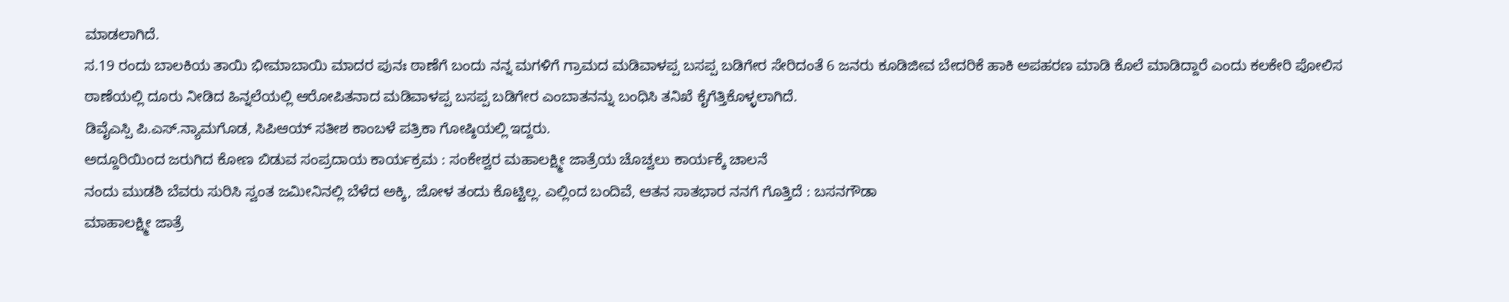ಮಾಡಲಾಗಿದೆ.
ಸ.19 ರಂದು ಬಾಲಕಿಯ ತಾಯಿ ಭೀಮಾಬಾಯಿ ಮಾದರ ಪುನಃ ಠಾಣೆಗೆ ಬಂದು ನನ್ನ ಮಗಳಿಗೆ ಗ್ರಾಮದ ಮಡಿವಾಳಪ್ಪ ಬಸಪ್ಪ ಬಡಿಗೇರ ಸೇರಿದಂತೆ 6 ಜನರು ಕೂಡಿಜೀವ ಬೇದರಿಕೆ ಹಾಕಿ ಅಪಹರಣ ಮಾಡಿ ಕೊಲೆ ಮಾಡಿದ್ದಾರೆ ಎಂದು ಕಲಕೇರಿ ಪೋಲಿಸ ಠಾಣೆಯಲ್ಲಿ ದೂರು ನೀಡಿದ ಹಿನ್ನಲೆಯಲ್ಲಿ ಆರೋಪಿತನಾದ ಮಡಿವಾಳಪ್ಪ ಬಸಪ್ಪ ಬಡಿಗೇರ ಎಂಬಾತನನ್ನು ಬಂಧಿಸಿ ತನಿಖೆ ಕೈಗೆತ್ತಿಕೊಳ್ಳಲಾಗಿದೆ.
ಡಿವೈಎಸ್ಪಿ ಪಿ.ಎಸ್.ನ್ಯಾಮಗೊಡ, ಸಿಪಿಆಯ್ ಸತೀಶ ಕಾಂಬಳೆ ಪತ್ರಿಕಾ ಗೋಷ್ಠಿಯಲ್ಲಿ ಇದ್ದರು.
ಅದ್ದೂರಿಯಿಂದ ಜರುಗಿದ ಕೋಣ ಬಿಡುವ ಸಂಪ್ರದಾಯ ಕಾರ್ಯಕ್ರಮ : ಸಂಕೇಶ್ವರ ಮಹಾಲಕ್ಷ್ಮೀ ಜಾತ್ರೆಯ ಚೊಚ್ವಲು ಕಾರ್ಯಕ್ಕೆ ಚಾಲನೆ
ನಂದು ಮುಡಶಿ ಬೆವರು ಸುರಿಸಿ ಸ್ವಂತ ಜಮೀನಿನಲ್ಲಿ ಬೆಳೆದ ಅಕ್ಕಿ, ಜೋಳ ತಂದು ಕೊಟ್ಟಿಲ್ಲ. ಎಲ್ಲಿಂದ ಬಂದಿವೆ, ಆತನ ಸಾತಭಾರ ನನಗೆ ಗೊತ್ತಿದೆ : ಬಸನಗೌಡಾ
ಮಾಹಾಲಕ್ಷ್ಮೀ ಜಾತ್ರೆ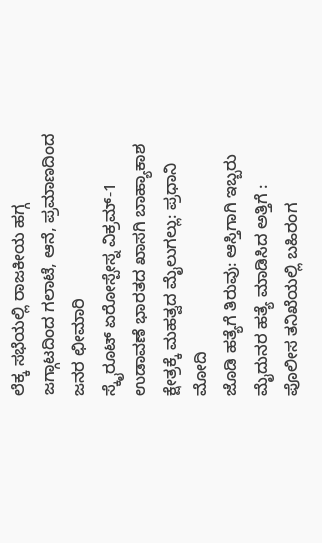ಲೆಕ್ಕ ಸಭೆಯಲ್ಲಿ ರಾಜಕೀಯ ಹಗ್ಗ ಜಗ್ಗಾಟದಿಂದ ಗಲಾಟೆ, ಆನೆ, ಪ್ರಮಾಣದಿಂದ ಜನರ ಛೀಮಾರಿ
ಸ್ಕೈರೂಟ್ ಏರೋಸ್ಪೇಸ್ನ ವಿಕ್ರಮ್-1 ಉಡಾವಣೆ ಭಾರತದ ಖಾಸಗಿ ಬಾಹ್ಯಾಕಾಶ ಕ್ಷೇತ್ರಕ್ಕೆ ಮಹತ್ವದ ಮೈಲುಗಲ್ಲು: ಪ್ರಧಾನಿ ಮೋದಿ
ಜೊಡಿ ಹತ್ಯೆಗೆ ತಿರುವು: ಆಸ್ತಿಗಾಗಿ ಇಬ್ಬರು ಮೈದುನರ ಹತ್ಯೆ ಮಾಡಿಸಿದ ಅತ್ತಿಗೆ : ಪೊಲೀಸ ತನಿಖೆಯಲ್ಲಿ ಬಹಿರಂಗ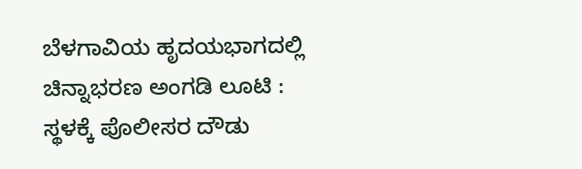ಬೆಳಗಾವಿಯ ಹೃದಯಭಾಗದಲ್ಲಿ ಚಿನ್ನಾಭರಣ ಅಂಗಡಿ ಲೂಟಿ : ಸ್ಥಳಕ್ಕೆ ಪೊಲೀಸರ ದೌಡು